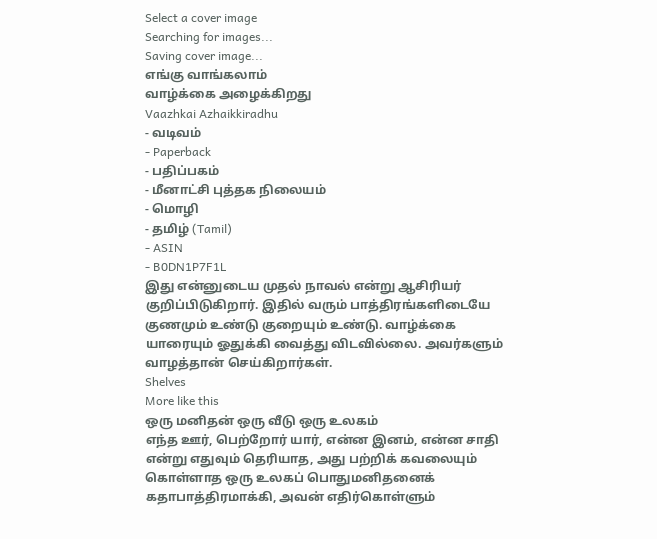Select a cover image
Searching for images...
Saving cover image...
எங்கு வாங்கலாம்
வாழ்க்கை அழைக்கிறது
Vaazhkai Azhaikkiradhu
- வடிவம்
- Paperback
- பதிப்பகம்
- மீனாட்சி புத்தக நிலையம்
- மொழி
- தமிழ் (Tamil)
- ASIN
- B0DN1P7F1L
இது என்னுடைய முதல் நாவல் என்று ஆசிரியர் குறிப்பிடுகிறார். இதில் வரும் பாத்திரங்களிடையே குணமும் உண்டு குறையும் உண்டு. வாழ்க்கை யாரையும் ஓதுக்கி வைத்து விடவில்லை. அவர்களும் வாழத்தான் செய்கிறார்கள்.
Shelves
More like this
ஒரு மனிதன் ஒரு வீடு ஒரு உலகம்
எந்த ஊர், பெற்றோர் யார், என்ன இனம், என்ன சாதி என்று எதுவும் தெரியாத, அது பற்றிக் கவலையும் கொள்ளாத ஒரு உலகப் பொதுமனிதனைக் கதாபாத்திரமாக்கி, அவன் எதிர்கொள்ளும்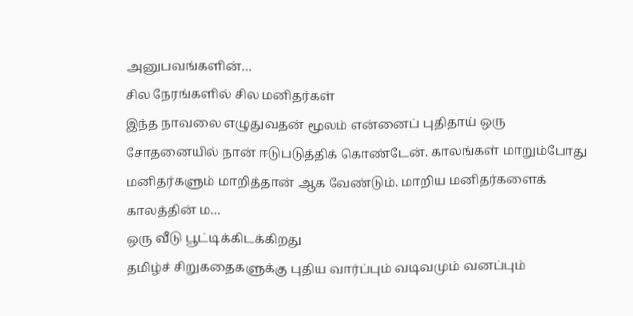அனுபவங்களின்…
சில நேரங்களில் சில மனிதர்கள்
இந்த நாவலை எழுதுவதன் மூலம் என்னைப் புதிதாய் ஒரு சோதனையில் நான் ஈடுபடுத்திக் கொண்டேன். காலங்கள் மாறும்போது மனிதர்களும் மாறித்தான் ஆக வேண்டும். மாறிய மனிதர்களைக் காலத்தின் ம…
ஒரு வீடு பூட்டிக்கிடக்கிறது
தமிழ்ச் சிறுகதைகளுக்கு புதிய வார்ப்பும் வடிவமும் வனப்பும்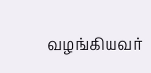வழங்கியவர்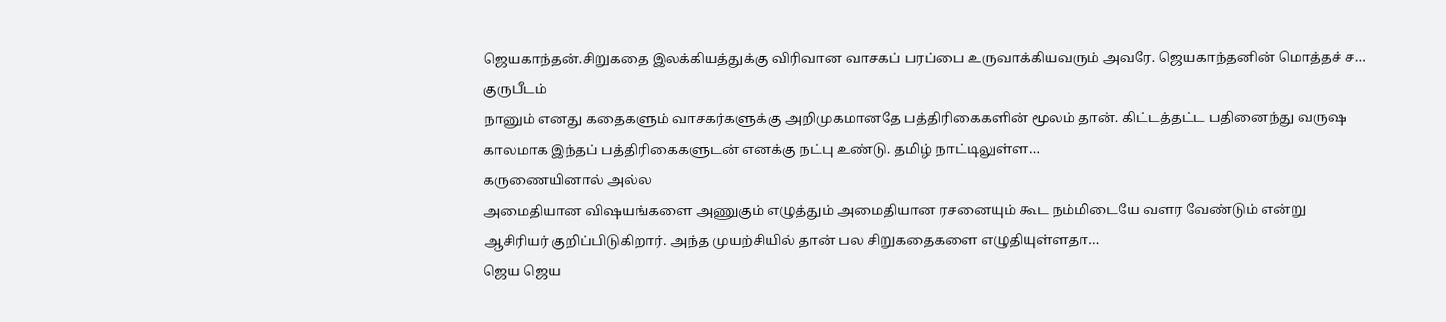ஜெயகாந்தன்.சிறுகதை இலக்கியத்துக்கு விரிவான வாசகப் பரப்பை உருவாக்கியவரும் அவரே. ஜெயகாந்தனின் மொத்தச் ச…
குருபீடம்
நானும் எனது கதைகளும் வாசகர்களுக்கு அறிமுகமானதே பத்திரிகைகளின் மூலம் தான். கிட்டத்தட்ட பதினைந்து வருஷ காலமாக இந்தப் பத்திரிகைகளுடன் எனக்கு நட்பு உண்டு. தமிழ் நாட்டிலுள்ள…
கருணையினால் அல்ல
அமைதியான விஷயங்களை அணுகும் எழுத்தும் அமைதியான ரசனையும் கூட நம்மிடையே வளர வேண்டும் என்று ஆசிரியர் குறிப்பிடுகிறார். அந்த முயற்சியில் தான் பல சிறுகதைகளை எழுதியுள்ளதா…
ஜெய ஜெய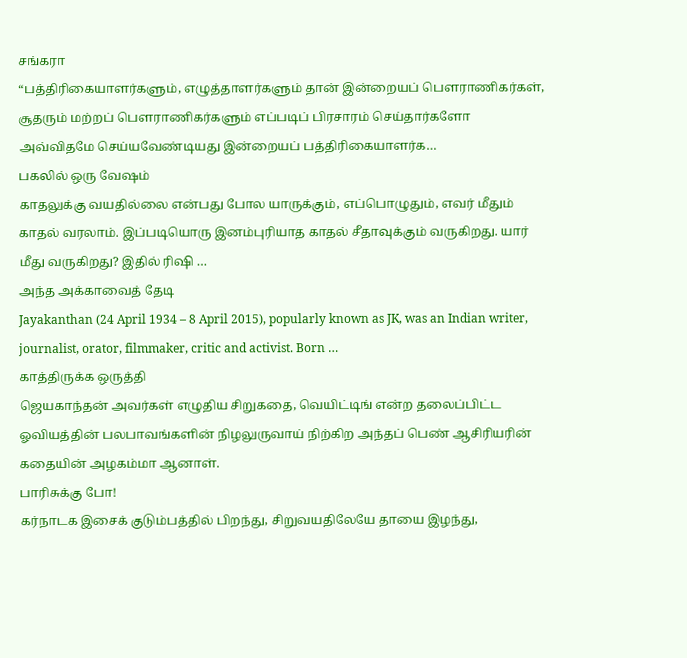சங்கரா
“பத்திரிகையாளர்களும், எழுத்தாளர்களும் தான் இன்றையப் பௌராணிகர்கள், சூதரும் மற்றப் பௌராணிகர்களும் எப்படிப் பிரசாரம் செய்தார்களோ அவ்விதமே செய்யவேண்டியது இன்றையப் பத்திரிகையாளர்க…
பகலில் ஒரு வேஷம்
காதலுக்கு வயதில்லை என்பது போல யாருக்கும், எப்பொழுதும், எவர் மீதும் காதல் வரலாம். இப்படியொரு இனம்புரியாத காதல் சீதாவுக்கும் வருகிறது. யார் மீது வருகிறது? இதில் ரிஷி …
அந்த அக்காவைத் தேடி
Jayakanthan (24 April 1934 – 8 April 2015), popularly known as JK, was an Indian writer, journalist, orator, filmmaker, critic and activist. Born …
காத்திருக்க ஒருத்தி
ஜெயகாந்தன் அவர்கள் எழுதிய சிறுகதை, வெயிட்டிங் என்ற தலைப்பிட்ட ஓவியத்தின் பலபாவங்களின் நிழலுருவாய் நிற்கிற அந்தப் பெண் ஆசிரியரின் கதையின் அழகம்மா ஆனாள்.
பாரிசுக்கு போ!
கர்நாடக இசைக் குடும்பத்தில் பிறந்து, சிறுவயதிலேயே தாயை இழந்து,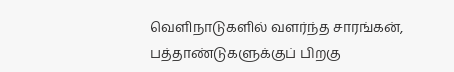வெளிநாடுகளில் வளர்ந்த சாரங்கன், பத்தாண்டுகளுக்குப் பிறகு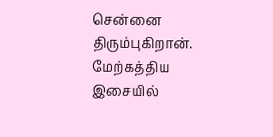சென்னை திரும்புகிறான். மேற்கத்திய இசையில்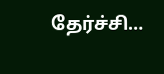தேர்ச்சி…